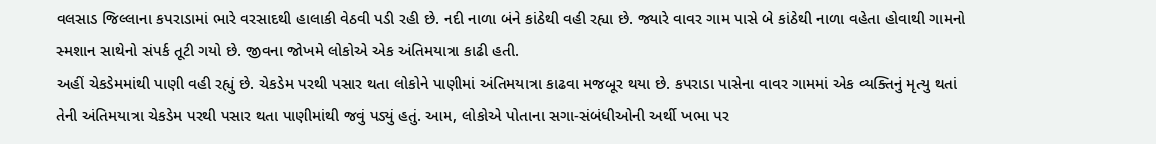વલસાડ જિલ્લાના કપરાડામાં ભારે વરસાદથી હાલાકી વેઠવી પડી રહી છે. નદી નાળા બંને કાંઠેથી વહી રહ્યા છે. જ્યારે વાવર ગામ પાસે બે કાંઠેથી નાળા વહેતા હોવાથી ગામનો સ્મશાન સાથેનો સંપર્ક તૂટી ગયો છે. જીવના જોખમે લોકોએ એક અંતિમયાત્રા કાઢી હતી.
અહીં ચેકડેમમાંથી પાણી વહી રહ્યું છે. ચેકડેમ પરથી પસાર થતા લોકોને પાણીમાં અંતિમયાત્રા કાઢવા મજબૂર થયા છે. કપરાડા પાસેના વાવર ગામમાં એક વ્યક્તિનું મૃત્યુ થતાં તેની અંતિમયાત્રા ચેકડેમ પરથી પસાર થતા પાણીમાંથી જવું પડ્યું હતું. આમ, લોકોએ પોતાના સગા-સંબંધીઓની અર્થી ખભા પર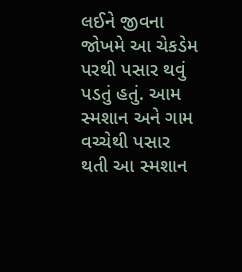લઈને જીવના જોખમે આ ચેકડેમ પરથી પસાર થવું પડતું હતું. આમ સ્મશાન અને ગામ વચ્ચેથી પસાર થતી આ સ્મશાન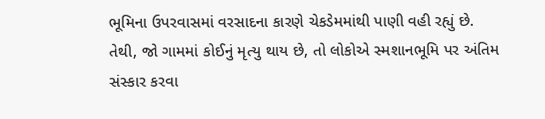ભૂમિના ઉપરવાસમાં વરસાદના કારણે ચેકડેમમાંથી પાણી વહી રહ્યું છે. તેથી, જો ગામમાં કોઈનું મૃત્યુ થાય છે, તો લોકોએ સ્મશાનભૂમિ પર અંતિમ સંસ્કાર કરવા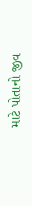માટે પોતાનો જીવ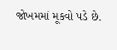જોખમમાં મૂકવો પડે છે.